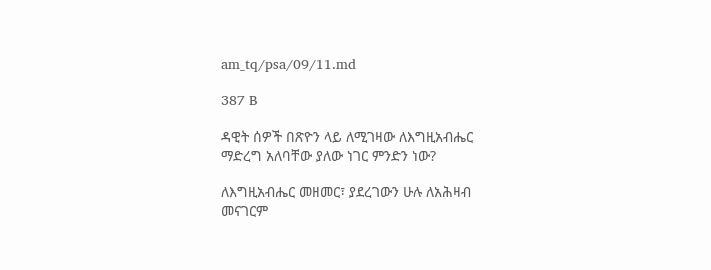am_tq/psa/09/11.md

387 B

ዳዊት ሰዎች በጽዮን ላይ ለሚገዛው ለእግዚአብሔር ማድረግ አለባቸው ያለው ነገር ምንድን ነው?

ለእግዚአብሔር መዘመር፣ ያደረገውን ሁሉ ለአሕዛብ መናገርም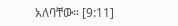አለባቸው። [9:11]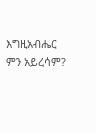እግዚአብሔር ምን አይረሳም?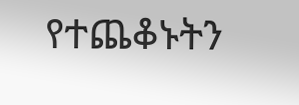የተጨቆኑትን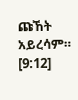ጩኸት አይረሳም። [9:12]